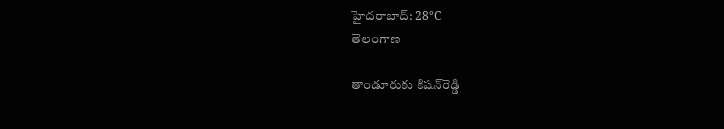హైదరాబాద్: 28°C
తెలంగాణ

తాండూరుకు కిషన్‌రెడ్డి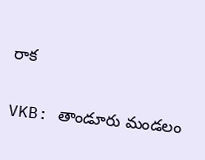రాక

VKB: తాండూరు మండలం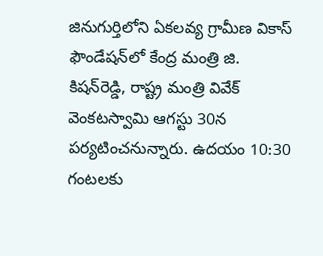జినుగుర్తిలోని ఏకలవ్య గ్రామీణ వికాస్ ఫౌండేషన్‌లో కేంద్ర మంత్రి జి. కిషన్‌రెడ్డి, రాష్ట్ర మంత్రి వివేక్ వెంకటస్వామి ఆగస్టు 30న పర్యటించనున్నారు. ఉదయం 10:30 గంటలకు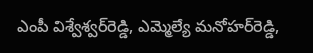ఎంపీ విశ్వేశ్వర్‌రెడ్డి, ఎమ్మెల్యే మనోహర్‌రెడ్డి,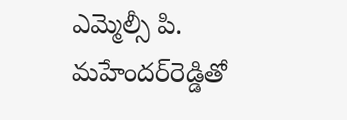ఎమ్మెల్సీ పి. మహేందర్‌రెడ్డితో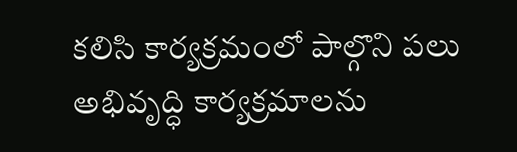కలిసి కార్యక్రమంలో పాల్గొని పలు అభివృద్ధి కార్యక్రమాలను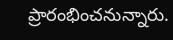ప్రారంభించనున్నారు.